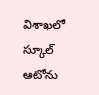విశాఖలో స్కూల్ ఆటోను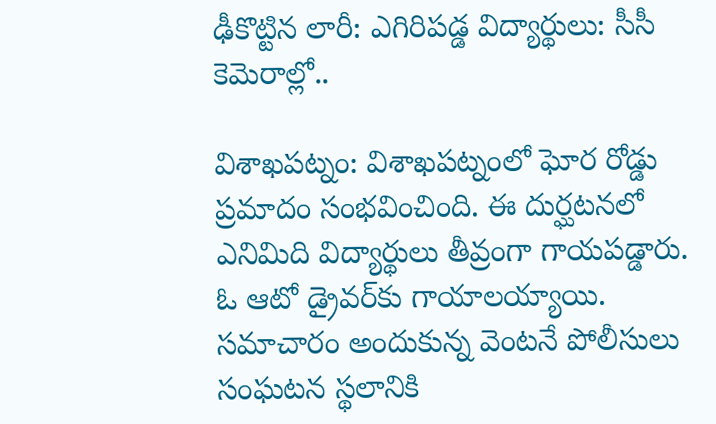ఢీకొట్టిన లారీ: ఎగిరిపడ్డ విద్యార్థులు: సీసీ కెమెరాల్లో..

విశాఖపట్నం: విశాఖపట్నంలో ఘోర రోడ్డు ప్రమాదం సంభవించింది. ఈ దుర్ఘటనలో ఎనిమిది విద్యార్థులు తీవ్రంగా గాయపడ్డారు. ఓ ఆటో డ్రైవర్‌కు గాయాలయ్యాయి. సమాచారం అందుకున్న వెంటనే పోలీసులు సంఘటన స్థలానికి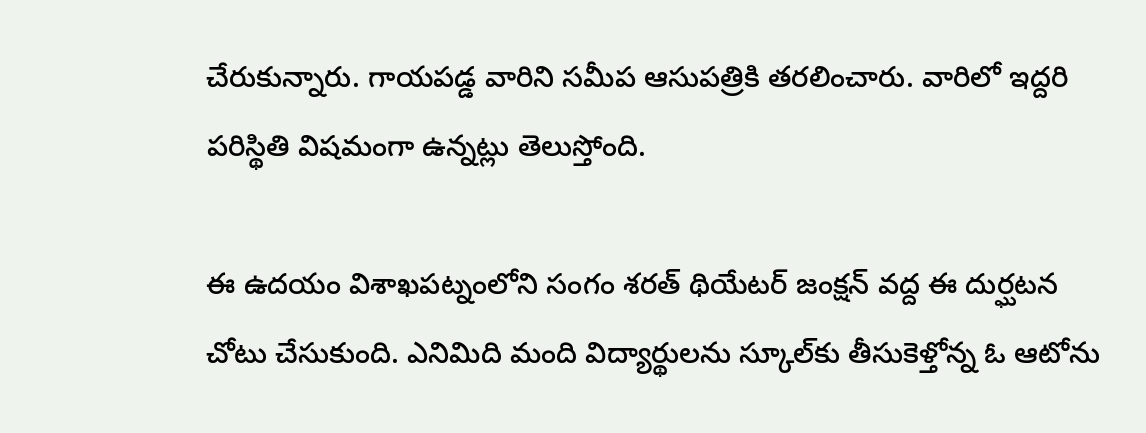చేరుకున్నారు. గాయపడ్డ వారిని సమీప ఆసుపత్రికి తరలించారు. వారిలో ఇద్దరి పరిస్థితి విషమంగా ఉన్నట్లు తెలుస్తోంది.

ఈ ఉదయం విశాఖపట్నంలోని సంగం శరత్ థియేటర్ జంక్షన్ వద్ద ఈ దుర్ఘటన చోటు చేసుకుంది. ఎనిమిది మంది విద్యార్థులను స్కూల్‌కు తీసుకెళ్తోన్న ఓ ఆటోను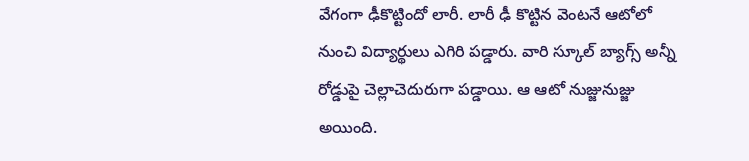వేగంగా ఢీకొట్టిందో లారీ. లారీ ఢీ కొట్టిన వెంటనే ఆటోలో నుంచి విద్యార్థులు ఎగిరి పడ్డారు. వారి స్కూల్ బ్యాగ్స్ అన్నీ రోడ్డుపై చెల్లాచెదురుగా పడ్డాయి. ఆ ఆటో నుజ్జునుజ్జు అయింది.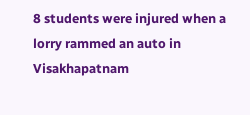8 students were injured when a lorry rammed an auto in Visakhapatnam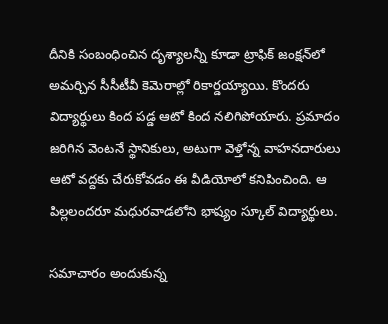దీనికి సంబంధించిన దృశ్యాలన్నీ కూడా ట్రాఫిక్ జంక్షన్‌లో అమర్చిన సీసీటీవీ కెమెరాల్లో రికార్డయ్యాయి. కొందరు విద్యార్థులు కింద పడ్డ ఆటో కింద నలిగిపోయారు. ప్రమాదం జరిగిన వెంటనే స్థానికులు, అటుగా వెళ్తోన్న వాహనదారులు ఆటో వద్దకు చేరుకోవడం ఈ వీడియోలో కనిపించింది. ఆ పిల్లలందరూ మధురవాడలోని భాష్యం స్కూల్ విద్యార్థులు.

సమాచారం అందుకున్న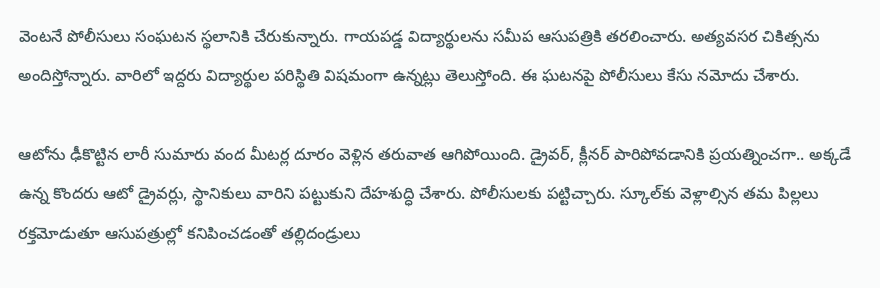వెంటనే పోలీసులు సంఘటన స్థలానికి చేరుకున్నారు. గాయపడ్డ విద్యార్థులను సమీప ఆసుపత్రికి తరలించారు. అత్యవసర చికిత్సను అందిస్తోన్నారు. వారిలో ఇద్దరు విద్యార్థుల పరిస్థితి విషమంగా ఉన్నట్లు తెలుస్తోంది. ఈ ఘటనపై పోలీసులు కేసు నమోదు చేశారు.

ఆటోను ఢీకొట్టిన లారీ సుమారు వంద మీటర్ల దూరం వెళ్లిన తరువాత ఆగిపోయింది. డ్రైవర్, క్లీనర్ పారిపోవడానికి ప్రయత్నించగా.. అక్కడే ఉన్న కొందరు ఆటో డ్రైవర్లు, స్థానికులు వారిని పట్టుకుని దేహశుద్ధి చేశారు. పోలీసులకు పట్టిచ్చారు. స్కూల్‌కు వెళ్లాల్సిన తమ పిల్లలు రక్తమోడుతూ ఆసుపత్రుల్లో కనిపించడంతో తల్లిదండ్రులు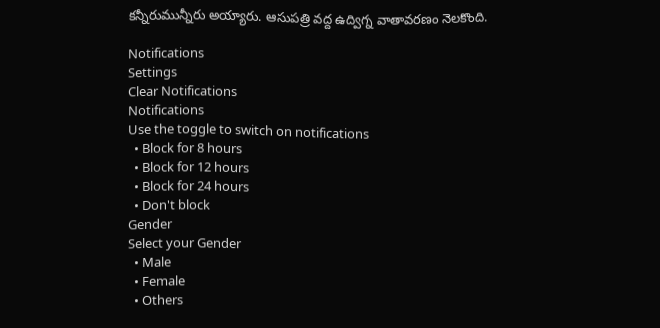కన్నీరుమున్నీరు అయ్యారు. ఆసుపత్రి వద్ద ఉద్విగ్న వాతావరణం నెలకొంది.

Notifications
Settings
Clear Notifications
Notifications
Use the toggle to switch on notifications
  • Block for 8 hours
  • Block for 12 hours
  • Block for 24 hours
  • Don't block
Gender
Select your Gender
  • Male
  • Female
  • Others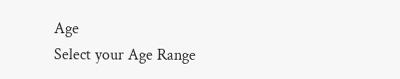Age
Select your Age Range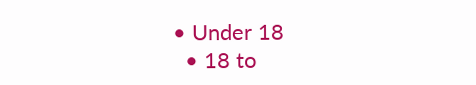• Under 18
  • 18 to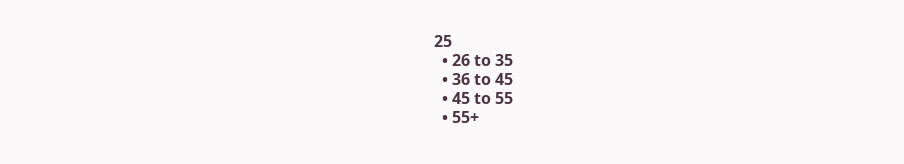25
  • 26 to 35
  • 36 to 45
  • 45 to 55
  • 55+